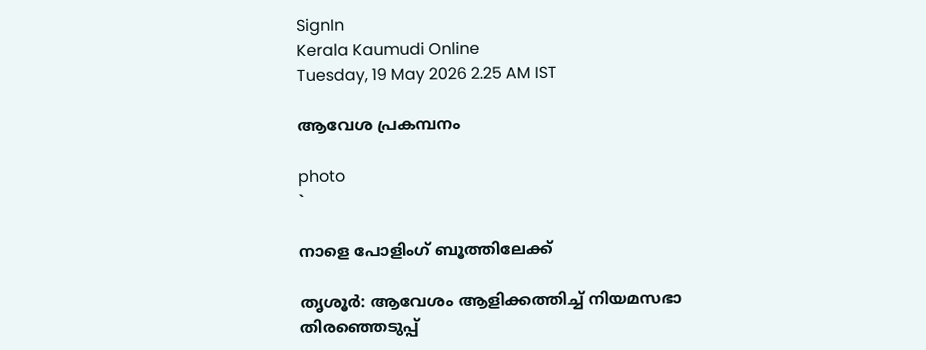SignIn
Kerala Kaumudi Online
Tuesday, 19 May 2026 2.25 AM IST

ആവേശ പ്രകമ്പനം

photo
`

നാളെ പോളിംഗ് ബൂത്തിലേക്ക്

തൃശൂർ: ആവേശം ആളിക്കത്തിച്ച് നിയമസഭാ തിരഞ്ഞെടുപ്പ്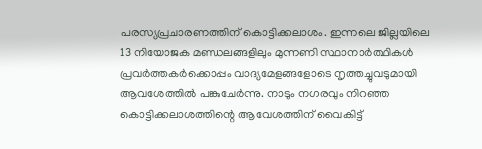പരസ്യപ്രചാരണത്തിന് കൊട്ടിക്കലാശം. ഇന്നലെ ജില്ലയിലെ 13 നിയോജക മണ്ഡലങ്ങളിലും മുന്നണി സ്ഥാനാർത്ഥികൾ പ്രവർത്തകർക്കൊപ്പം വാദ്യമേളങ്ങളോടെ നൃത്തച്ചുവടുമായി ആവശേത്തിൽ പങ്കുചേർന്നു. നാടും നഗരവും നിറഞ്ഞ കൊട്ടിക്കലാശത്തിന്റെ ആവേശത്തിന് വൈകിട്ട്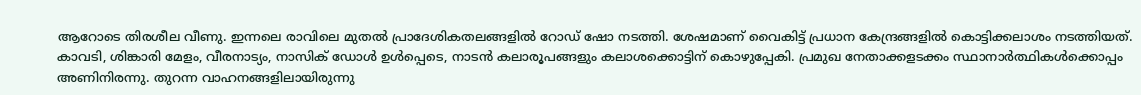ആറോടെ തിരശീല വീണു. ഇന്നലെ രാവിലെ മുതൽ പ്രാദേശികതലങ്ങളിൽ റോഡ് ഷോ നടത്തി. ശേഷമാണ് വൈകിട്ട് പ്രധാന കേന്ദ്രങ്ങളിൽ കൊട്ടിക്കലാശം നടത്തിയത്. കാവടി, ശിങ്കാരി മേളം, വീരനാട്യം, നാസിക് ഡോൾ ഉൾപ്പെടെ, നാടൻ കലാരൂപങ്ങളും കലാശക്കൊട്ടിന് കൊഴുപ്പേകി. പ്രമുഖ നേതാക്കളടക്കം സ്ഥാനാർത്ഥികൾക്കൊപ്പം അണിനിരന്നു. തുറന്ന വാഹനങ്ങളിലായിരുന്നു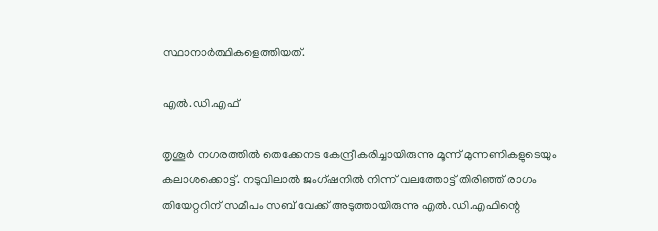സ്ഥാനാർത്ഥികളെത്തിയത്.

എൽ.ഡി.എഫ്

തൃശൂർ നഗരത്തിൽ തെക്കേനട കേന്ദ്രീകരിച്ചായിരുന്നു മൂന്ന് മുന്നണികളുടെയും കലാശക്കൊട്ട്. നടുവിലാൽ ജംഗ്ഷനിൽ നിന്ന് വലത്തോട്ട് തിരിഞ്ഞ് രാഗം തിയേറ്ററിന് സമീപം സബ് വേക്ക് അടുത്തായിരുന്നു എൽ.ഡി.എഫിന്റെ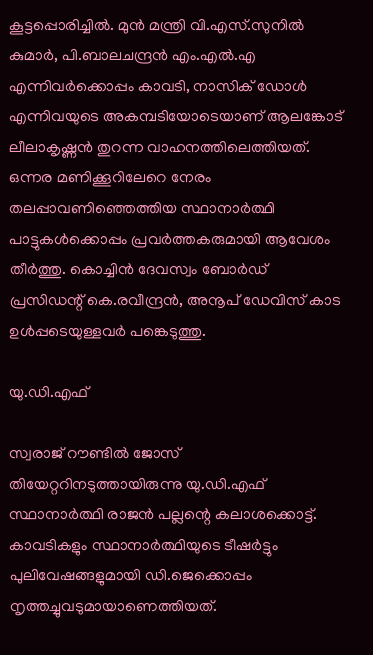കൂട്ടപ്പൊരിച്ചിൽ. മുൻ മന്ത്രി വി.എസ്.സുനിൽ കുമാർ, പി.ബാലചന്ദ്രൻ എം.എൽ.എ എന്നിവർക്കൊപ്പം കാവടി, നാസിക് ഡോൾ എന്നിവയുടെ അകമ്പടിയോടെയാണ് ആലങ്കോട് ലീലാകൃഷ്ണൻ തുറന്ന വാഹനത്തിലെത്തിയത്. ഒന്നര മണിക്കൂറിലേറെ നേരം തലപ്പാവണിഞ്ഞെത്തിയ സ്ഥാനാർത്ഥി പാട്ടുകൾക്കൊപ്പം പ്രവർത്തകരുമായി ആവേശം തീർത്തു. കൊച്ചിൻ ദേവസ്വം ബോർഡ് പ്രസിഡന്റ് കെ.രവീന്ദ്രൻ, അനൂപ് ഡേവിസ് കാട ഉൾപ്പടെയുള്ളവർ പങ്കെടുത്തു.

യു.ഡി.എഫ്

സ്വരാജ് റൗണ്ടിൽ ജോസ് തിയേറ്ററിനടുത്തായിരുന്നു യു.ഡി.എഫ് സ്ഥാനാർത്ഥി രാജൻ പല്ലന്റെ കലാശക്കൊട്ട്. കാവടികളും സ്ഥാനാർത്ഥിയുടെ ടീഷർട്ടും പുലിവേഷങ്ങളുമായി ഡി.ജെക്കൊപ്പം നൃത്തച്ചുവടുമായാണെത്തിയത്.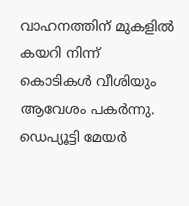വാഹനത്തിന് മുകളിൽ കയറി നിന്ന് കൊടികൾ വീശിയും ആവേശം പകർന്നു. ഡെപ്യൂട്ടി മേയർ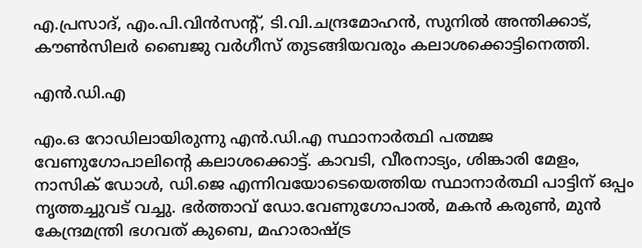എ.പ്രസാദ്, എം.പി.വിൻസന്റ്, ടി.വി.ചന്ദ്രമോഹൻ, സുനിൽ അന്തിക്കാട്, കൗൺസിലർ ബൈജു വർഗീസ് തുടങ്ങിയവരും കലാശക്കൊട്ടിനെത്തി.

എൻ.ഡി.എ

എം.ഒ റോഡിലായിരുന്നു എൻ.ഡി.എ സ്ഥാനാർത്ഥി പത്മജ വേണുഗോപാലിന്റെ കലാശക്കൊട്ട്. കാവടി, വീരനാട്യം, ശിങ്കാരി മേളം, നാസിക് ഡോൾ, ഡി.ജെ എന്നിവയോടെയെത്തിയ സ്ഥാനാർത്ഥി പാട്ടിന് ഒപ്പം നൃത്തച്ചുവട് വച്ചു. ഭർത്താവ് ഡോ.വേണുഗോപാൽ, മകൻ കരുൺ, മുൻ കേന്ദ്രമന്ത്രി ഭഗവത് കുബെ, മഹാരാഷ്ട്ര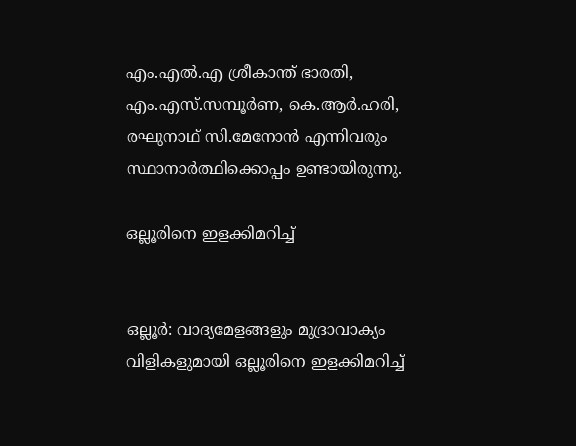എം.എൽ.എ ശ്രീകാന്ത് ഭാരതി, എം.എസ്.സമ്പൂർണ, കെ.ആർ.ഹരി, രഘുനാഥ് സി.മേനോൻ എന്നിവരും സ്ഥാനാർത്ഥിക്കൊപ്പം ഉണ്ടായിരുന്നു.

ഒല്ലൂരിനെ ഇളക്കിമറിച്ച്


ഒല്ലൂർ: വാദ്യമേളങ്ങളും മുദ്രാവാക്യം വിളികളുമായി ഒല്ലൂരിനെ ഇളക്കിമറിച്ച്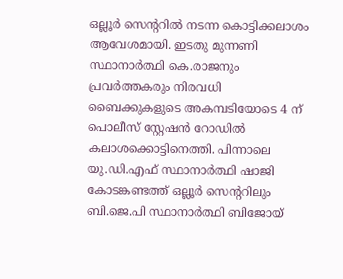ഒല്ലൂർ സെന്ററിൽ നടന്ന കൊട്ടിക്കലാശം ആവേശമായി. ഇടതു മുന്നണി സ്ഥാനാർത്ഥി കെ.രാജനും പ്രവർത്തകരും നിരവധി ബൈക്കുകളുടെ അകമ്പടിയോടെ 4 ന് പൊലീസ് സ്റ്റേഷൻ റോഡിൽ കലാശക്കൊട്ടിനെത്തി. പിന്നാലെ യു.ഡി.എഫ് സ്ഥാനാർത്ഥി ഷാജി കോടങ്കണ്ടത്ത് ഒല്ലൂർ സെന്ററിലും ബി.ജെ.പി സ്ഥാനാർത്ഥി ബിജോയ്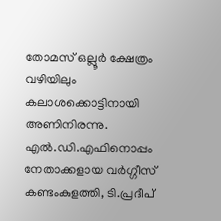തോമസ് ഒല്ലൂർ ക്ഷേത്രം വഴിയിലും കലാശക്കൊട്ടിനായി അണിനിരന്നു.
എൽ.ഡി.എഫിനൊപ്പം നേതാക്കളായ വർഗ്ഗീസ് കണ്ടംകുളത്തി, ടി.പ്രദീപ്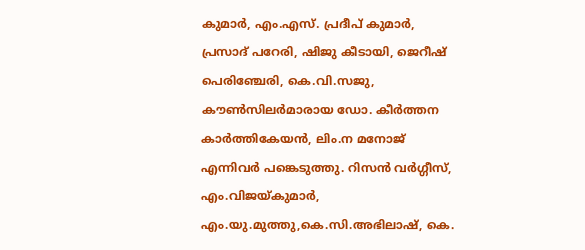കുമാർ, എം.എസ്. പ്രദീപ് കുമാർ, പ്രസാദ് പറേരി, ഷിജു കീടായി, ജെറീഷ് പെരിഞ്ചേരി, കെ.വി.സജു, കൗൺസിലർമാരായ ഡോ. കീർത്തന കാർത്തികേയൻ, ലിം.ന മനോജ് എന്നിവർ പങ്കെടുത്തു. റിസൻ വർഗ്ഗീസ്, എം.വിജയ്കുമാർ, എം.യു.മുത്തു,കെ.സി.അഭിലാഷ്, കെ.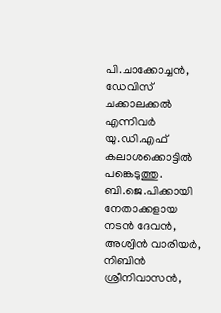പി.ചാക്കോച്ചൻ, ഡേവിസ് ചക്കാലക്കൽ എന്നിവർ യു.ഡി.എഫ് കലാശക്കൊട്ടിൽ പങ്കെടുത്തു. ബി.ജെ.പിക്കായി നേതാക്കളായ നടൻ ദേവൻ, അശ്വിൻ വാരിയർ, നിബിൻ ശ്രീനിവാസൻ,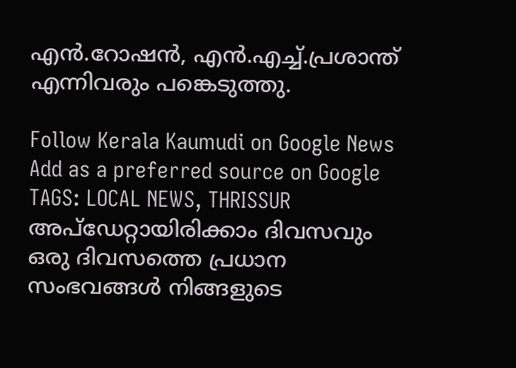എൻ.റോഷൻ, എൻ.എച്ച്.പ്രശാന്ത് എന്നിവരും പങ്കെടുത്തു.

Follow Kerala Kaumudi on Google News Add as a preferred source on Google
TAGS: LOCAL NEWS, THRISSUR
അപ്ഡേറ്റായിരിക്കാം ദിവസവും
ഒരു ദിവസത്തെ പ്രധാന സംഭവങ്ങൾ നിങ്ങളുടെ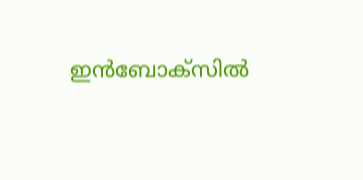ഇൻബോക്സിൽ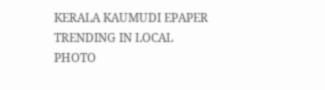KERALA KAUMUDI EPAPER
TRENDING IN LOCAL
PHOTO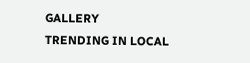GALLERY
TRENDING IN LOCAL